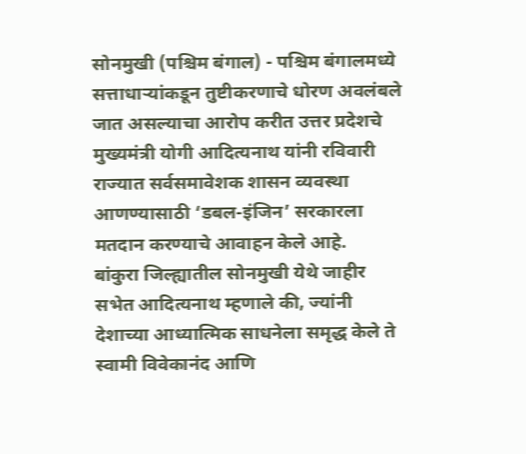सोनमुखी (पश्चिम बंगाल) - पश्चिम बंगालमध्ये सत्ताधाऱ्यांकडून तुष्टीकरणाचे धोरण अवलंबले जात असल्याचा आरोप करीत उत्तर प्रदेशचे मुख्यमंत्री योगी आदित्यनाथ यांनी रविवारी राज्यात सर्वसमावेशक शासन व्यवस्था आणण्यासाठी ‘डबल-इंजिन’ सरकारला मतदान करण्याचे आवाहन केले आहे.
बांकुरा जिल्ह्यातील सोनमुखी येथे जाहीर सभेत आदित्यनाथ म्हणाले की, ज्यांनी देशाच्या आध्यात्मिक साधनेला समृद्ध केले ते स्वामी विवेकानंद आणि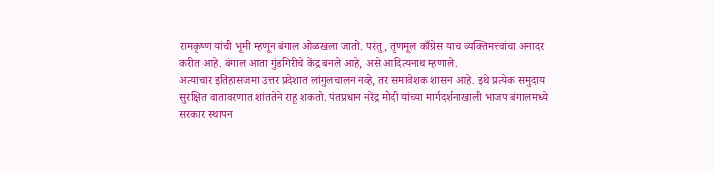रामकृष्ण यांची भूमी म्हणून बंगाल ओळखला जातो. परंतु, तृणमूल काँग्रेस याच व्यक्तिमत्त्वांचा अनादर करीत आहे. बंगाल आता गुंडगिरीचे केंद्र बनले आहे, असे आदित्यनाथ म्हणाले.
अत्याचार इतिहासजमा उत्तर प्रदेशात लांगुलचालन नव्हे, तर समावेशक शासन आहे. इथे प्रत्येक समुदाय सुरक्षित वातावरणात शांततेने राहू शकतो. पंतप्रधान नरेंद्र मोदी यांच्या मार्गदर्शनाखाली भाजप बंगालमध्ये सरकार स्थापन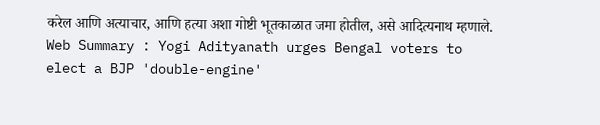करेल आणि अत्याचार, आणि हत्या अशा गोष्टी भूतकाळात जमा होतील, असे आदित्यनाथ म्हणाले.
Web Summary : Yogi Adityanath urges Bengal voters to elect a BJP 'double-engine'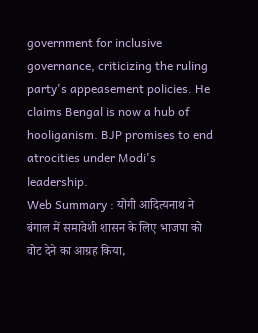government for inclusive governance, criticizing the ruling party's appeasement policies. He claims Bengal is now a hub of hooliganism. BJP promises to end atrocities under Modi's leadership.
Web Summary : योगी आदित्यनाथ ने बंगाल में समावेशी शासन के लिए भाजपा को वोट देने का आग्रह किया,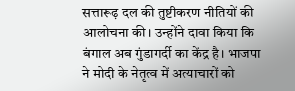सत्तारूढ़ दल की तुष्टीकरण नीतियों की आलोचना की। उन्होंने दावा किया कि बंगाल अब गुंडागर्दी का केंद्र है। भाजपा ने मोदी के नेतृत्व में अत्याचारों को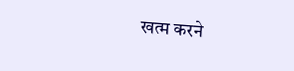खत्म करने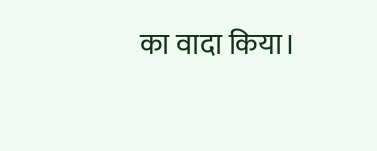का वादा किया।